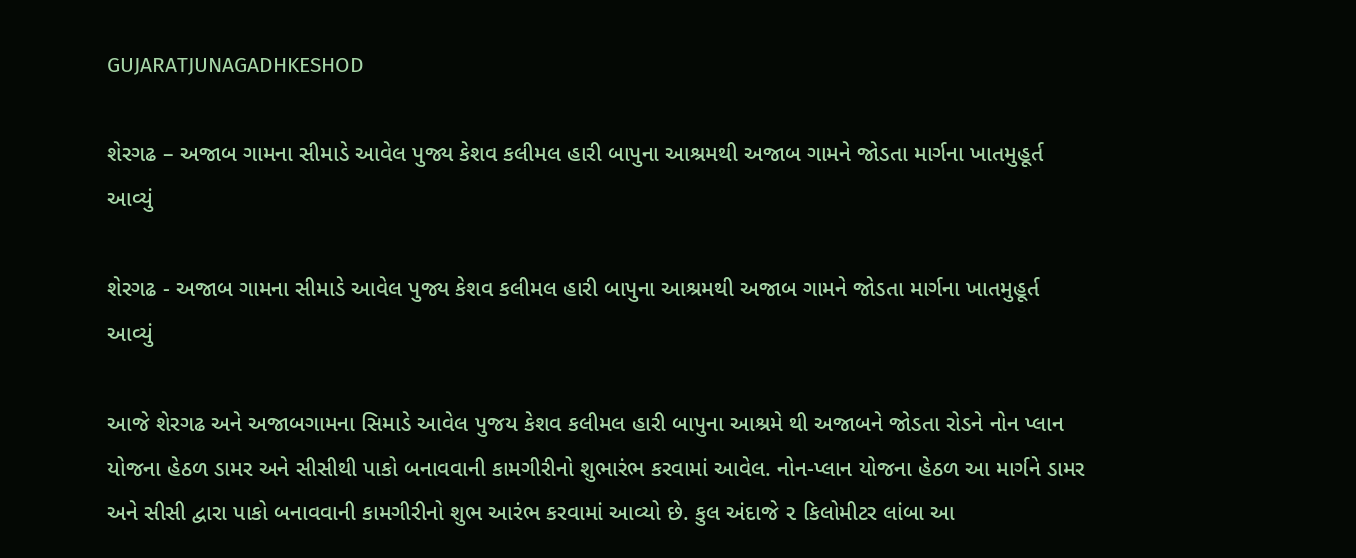GUJARATJUNAGADHKESHOD

શેરગઢ – અજાબ ગામના સીમાડે આવેલ પુજ્ય કેશવ કલીમલ હારી બાપુના આશ્રમથી અજાબ ગામને જોડતા માર્ગના ખાતમુહૂર્ત આવ્યું

શેરગઢ - અજાબ ગામના સીમાડે આવેલ પુજ્ય કેશવ કલીમલ હારી બાપુના આશ્રમથી અજાબ ગામને જોડતા માર્ગના ખાતમુહૂર્ત આવ્યું

આજે શેરગઢ અને અજાબગામના સિમાડે આવેલ પુજય કેશવ કલીમલ હારી બાપુના આશ્રમે થી અજાબને જોડતા રોડને નોન પ્લાન યોજના હેઠળ ડામર અને સીસીથી પાકો બનાવવાની કામગીરીનો શુભારંભ કરવામાં આવેલ. નોન-પ્લાન યોજના હેઠળ આ માર્ગને ડામર અને સીસી દ્વારા પાકો બનાવવાની કામગીરીનો શુભ આરંભ કરવામાં આવ્યો છે. કુલ અંદાજે ૨ કિલોમીટર લાંબા આ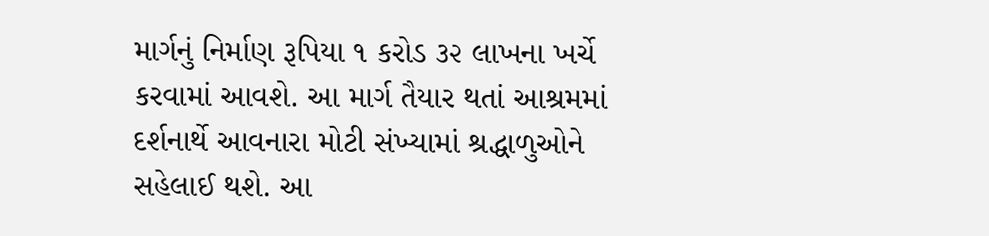માર્ગનું નિર્માણ રૂપિયા ૧ કરોડ ૩૨ લાખના ખર્ચે કરવામાં આવશે. આ માર્ગ તૈયાર થતાં આશ્રમમાં દર્શનાર્થે આવનારા મોટી સંખ્યામાં શ્રદ્ધાળુઓને સહેલાઈ થશે. આ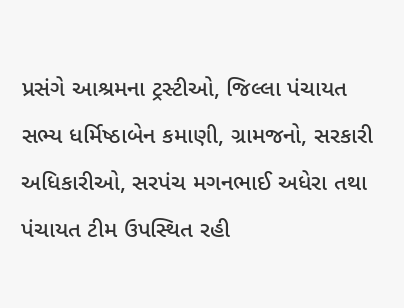પ્રસંગે આશ્રમના ટ્રસ્ટીઓ, જિલ્લા પંચાયત સભ્ય ધર્મિષ્ઠાબેન કમાણી, ગ્રામજનો, સરકારી અધિકારીઓ, સરપંચ મગનભાઈ અધેરા તથા પંચાયત ટીમ ઉપસ્થિત રહી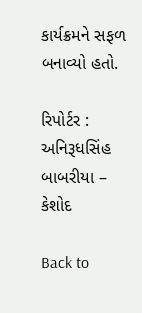કાર્યક્રમને સફળ બનાવ્યો હતો.

રિપોર્ટર : અનિરૂધસિંહ બાબરીયા – કેશોદ

Back to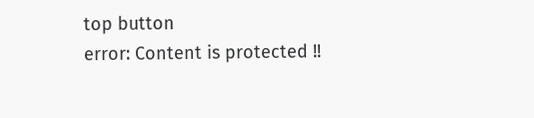top button
error: Content is protected !!